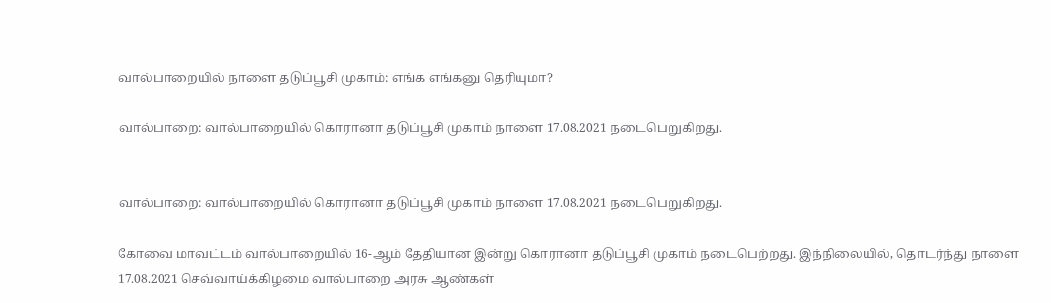வால்பாறையில் நாளை தடுப்பூசி முகாம்: எங்க எங்கனு தெரியுமா?

வால்பாறை: வால்பாறையில் கொரானா தடுப்பூசி முகாம் நாளை 17.08.2021 நடைபெறுகிறது.


வால்பாறை: வால்பாறையில் கொரானா தடுப்பூசி முகாம் நாளை 17.08.2021 நடைபெறுகிறது.

கோவை மாவட்டம் வால்பாறையில் 16-ஆம் தேதியான இன்று கொரானா தடுப்பூசி முகாம் நடைபெற்றது. இந்நிலையில், தொடர்ந்து நாளை 17.08.2021 செவ்வாய்க்கிழமை வால்பாறை அரசு ஆண்கள்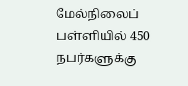மேல்நிலைப் பள்ளியில் 450 நபர்களுக்கு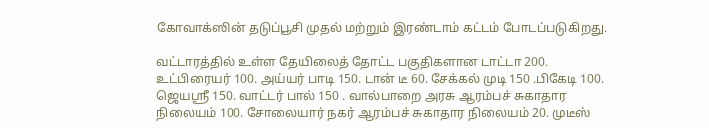கோவாக்ஸின் தடுப்பூசி முதல் மற்றும் இரண்டாம் கட்டம் போடப்படுகிறது.

வட்டாரத்தில் உள்ள தேயிலைத் தோட்ட பகுதிகளான டாட்டா 200. உட்பிரையர் 100. அய்யர் பாடி 150. டான் டீ 60. சேக்கல் முடி 150 .பிகேடி 100. ஜெயஸ்ரீ 150. வாட்டர் பால் 150 . வால்பாறை அரசு ஆரம்பச் சுகாதார நிலையம் 100. சோலையார் நகர் ஆரம்பச் சுகாதார நிலையம் 20. முடீஸ்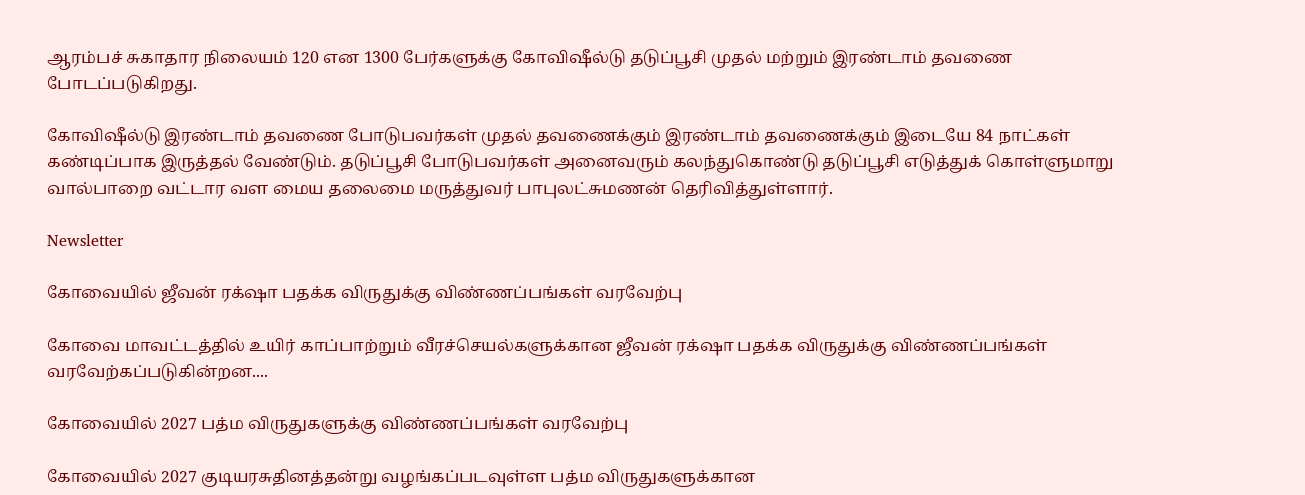ஆரம்பச் சுகாதார நிலையம் 120 என 1300 பேர்களுக்கு கோவிஷீல்டு தடுப்பூசி முதல் மற்றும் இரண்டாம் தவணை போடப்படுகிறது.

கோவிஷீல்டு இரண்டாம் தவணை போடுபவர்கள் முதல் தவணைக்கும் இரண்டாம் தவணைக்கும் இடையே 84 நாட்கள் கண்டிப்பாக இருத்தல் வேண்டும். தடுப்பூசி போடுபவர்கள் அனைவரும் கலந்துகொண்டு தடுப்பூசி எடுத்துக் கொள்ளுமாறு வால்பாறை வட்டார வள மைய தலைமை மருத்துவர் பாபுலட்சுமணன் தெரிவித்துள்ளார்.

Newsletter

கோவையில் ஜீவன் ரக்‌ஷா பதக்க விருதுக்கு விண்ணப்பங்கள் வரவேற்பு

கோவை மாவட்டத்தில் உயிர் காப்பாற்றும் வீரச்செயல்களுக்கான ஜீவன் ரக்‌ஷா பதக்க விருதுக்கு விண்ணப்பங்கள் வரவேற்கப்படுகின்றன....

கோவையில் 2027 பத்ம விருதுகளுக்கு விண்ணப்பங்கள் வரவேற்பு

கோவையில் 2027 குடியரசுதினத்தன்று வழங்கப்படவுள்ள பத்ம விருதுகளுக்கான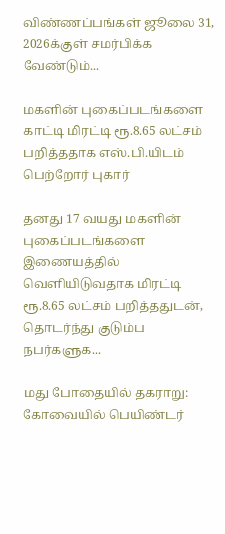விண்ணப்பங்கள் ஜூலை 31, 2026க்குள் சமர்பிக்க வேண்டும்...

மகளின் புகைப்படங்களை காட்டி மிரட்டி ரூ.8.65 லட்சம் பறித்ததாக எஸ்.பி.யிடம் பெற்றோர் புகார்

தனது 17 வயது மகளின் புகைப்படங்களை இணையத்தில் வெளியிடுவதாக மிரட்டி ரூ.8.65 லட்சம் பறித்ததுடன், தொடர்ந்து குடும்ப நபர்களுக...

மது போதையில் தகராறு: கோவையில் பெயிண்டர்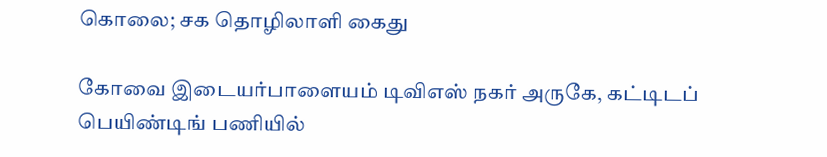கொலை; சக தொழிலாளி கைது

கோவை இடையர்பாளையம் டிவிஎஸ் நகர் அருகே, கட்டிடப் பெயிண்டிங் பணியில்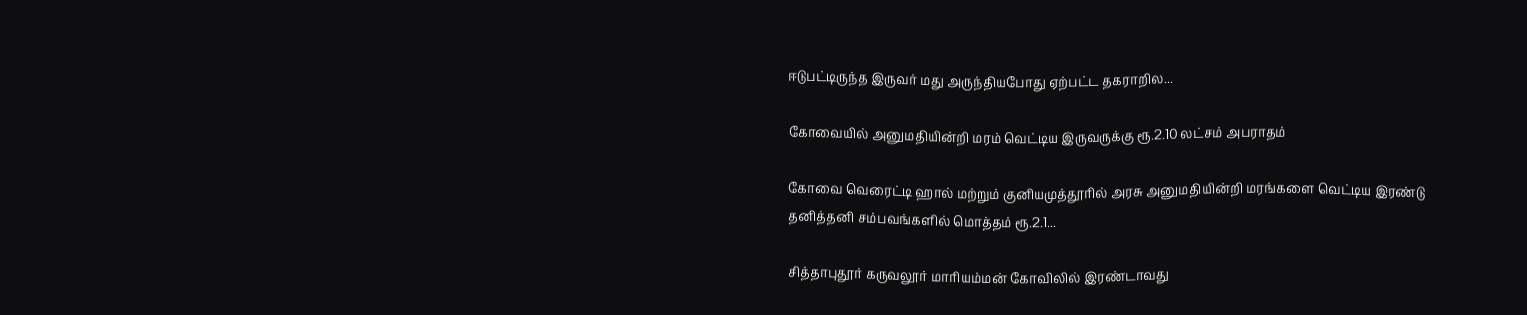ஈடுபட்டிருந்த இருவர் மது அருந்தியபோது ஏற்பட்ட தகராறில...

கோவையில் அனுமதியின்றி மரம் வெட்டிய இருவருக்கு ரூ.2.10 லட்சம் அபராதம்

கோவை வெரைட்டி ஹால் மற்றும் குனியமுத்தூரில் அரசு அனுமதியின்றி மரங்களை வெட்டிய இரண்டு தனித்தனி சம்பவங்களில் மொத்தம் ரூ.2.1...

சித்தாபுதூர் கருவலூர் மாரியம்மன் கோவிலில் இரண்டாவது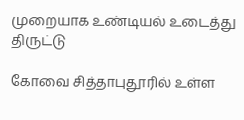முறையாக உண்டியல் உடைத்து திருட்டு

கோவை சித்தாபுதூரில் உள்ள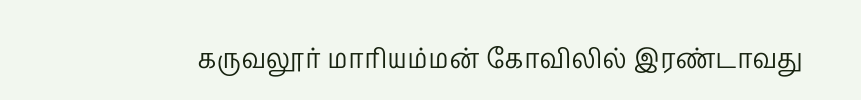கருவலூர் மாரியம்மன் கோவிலில் இரண்டாவது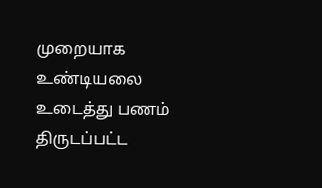முறையாக உண்டியலை உடைத்து பணம் திருடப்பட்ட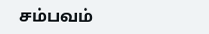சம்பவம்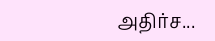அதிர்ச...